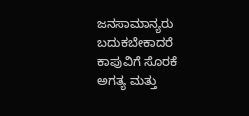ಜನಸಾಮಾನ್ಯರು ಬದುಕಬೇಕಾದರೆ ಕಾಪುವಿಗೆ ಸೊರಕೆ ಅಗತ್ಯ ಮತ್ತು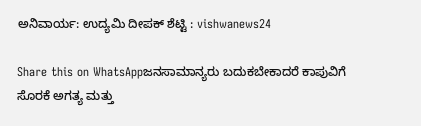ಅನಿವಾರ್ಯ: ಉದ್ಯಮಿ ದೀಪಕ್ ಶೆಟ್ಟಿ : vishwanews24

Share this on WhatsAppಜನಸಾಮಾನ್ಯರು ಬದುಕಬೇಕಾದರೆ ಕಾಪುವಿಗೆ ಸೊರಕೆ ಅಗತ್ಯ ಮತ್ತು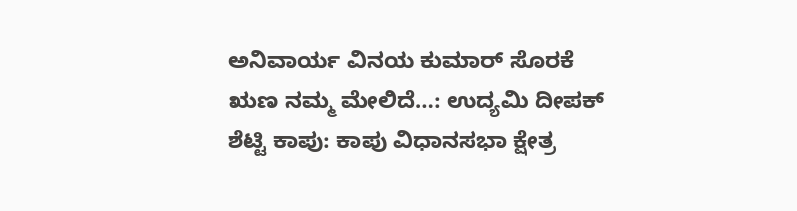ಅನಿವಾರ್ಯ ವಿನಯ ಕುಮಾರ್ ಸೊರಕೆ ಋಣ ನಮ್ಮ ಮೇಲಿದೆ…: ಉದ್ಯಮಿ ದೀಪಕ್ ಶೆಟ್ಟಿ ಕಾಪು: ಕಾಪು ವಿಧಾನಸಭಾ ಕ್ಷೇತ್ರ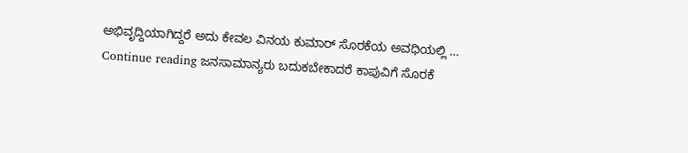ಅಭಿವೃದ್ದಿಯಾಗಿದ್ದರೆ ಅದು ಕೇವಲ ವಿನಯ ಕುಮಾರ್ ಸೊರಕೆಯ ಅವಧಿಯಲ್ಲಿ … Continue reading ಜನಸಾಮಾನ್ಯರು ಬದುಕಬೇಕಾದರೆ ಕಾಪುವಿಗೆ ಸೊರಕೆ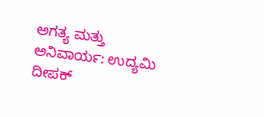ಅಗತ್ಯ ಮತ್ತು ಅನಿವಾರ್ಯ: ಉದ್ಯಮಿ ದೀಪಕ್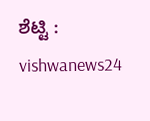ಶೆಟ್ಟಿ : vishwanews24